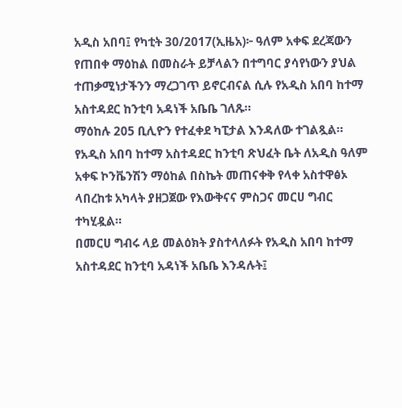አዲስ አበባ፤ የካቲት 30/2017(ኢዜአ)፦ ዓለም አቀፍ ደረጃውን የጠበቀ ማዕከል በመስራት ይቻላልን በተግባር ያሳየነውን ያህል ተጠቃሚነታችንን ማረጋገጥ ይኖርብናል ሲሉ የአዲስ አበባ ከተማ አስተዳደር ከንቲባ አዳነች አቤቤ ገለጹ።
ማዕከሉ 205 ቢሊዮን የተፈቀደ ካፒታል እንዳለው ተገልጿል።
የአዲስ አበባ ከተማ አስተዳደር ከንቲባ ጽህፈት ቤት ለአዲስ ዓለም አቀፍ ኮንቬንሽን ማዕከል በስኬት መጠናቀቅ የላቀ አስተዋፅኦ ላበረከቱ አካላት ያዘጋጀው የእውቅናና ምስጋና መርሀ ግብር ተካሂዷል።
በመርሀ ግብሩ ላይ መልዕክት ያስተላለፉት የአዲስ አበባ ከተማ አስተዳደር ከንቲባ አዳነች አቤቤ እንዳሉት፤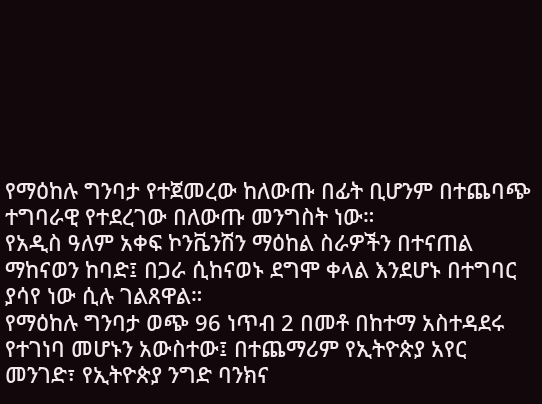የማዕከሉ ግንባታ የተጀመረው ከለውጡ በፊት ቢሆንም በተጨባጭ ተግባራዊ የተደረገው በለውጡ መንግስት ነው።
የአዲስ ዓለም አቀፍ ኮንቬንሽን ማዕከል ስራዎችን በተናጠል ማከናወን ከባድ፤ በጋራ ሲከናወኑ ደግሞ ቀላል እንደሆኑ በተግባር ያሳየ ነው ሲሉ ገልጸዋል።
የማዕከሉ ግንባታ ወጭ 96 ነጥብ 2 በመቶ በከተማ አስተዳደሩ የተገነባ መሆኑን አውስተው፤ በተጨማሪም የኢትዮጵያ አየር መንገድ፣ የኢትዮጵያ ንግድ ባንክና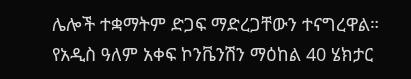ሌሎች ተቋማትም ድጋፍ ማድረጋቸውን ተናግረዋል።
የአዲስ ዓለም አቀፍ ኮንቬንሽን ማዕከል 40 ሄክታር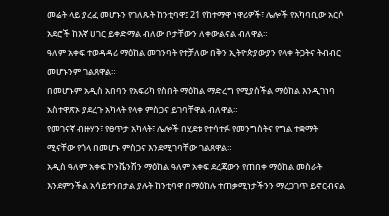መሬት ላይ ያረፈ መሆኑን የገለጹት ከንቲባዋ፤ 21 የከተማዋ ነዋሪዎች፣ ሌሎች የአካባቢው አርሶ አደሮች ከእኛ ሀገር ይቀድማል ብለው ቦታቸውን ለቀውልናል ብለዋል።
ዓለም አቀፍ ተወዳዳሪ ማዕከል መገንባት የተቻለው በቅን ኢትዮጵያውያን የላቀ ትጋትና ትብብር መሆኑንም ገልጸዋል።
በመሆኑም አዲስ አበባን የአፍሪካ የስበት ማዕከል ማድረግ የሚያስችል ማዕከል እንዲገነባ አስተዋጽኦ ያደረጉ አካላት የላቀ ምስጋና ይገባቸዋል ብለዋል።
የመገናኛ ብዙሃን፣ የፀጥታ አካላት፣ ሌሎች በሂደቱ የተሳተፉ የመንግስትና የግል ተቋማት ሚናቸው የጎላ በመሆኑ ምስጋና እንደሚገባቸው ገልጸዋል።
አዲስ ዓለም አቀፍ ኮንቬንሽን ማዕከል ዓለም አቀፍ ደረጃውን የጠበቀ ማዕከል መስራት እንደምንችል አሳይተንበታል ያሉት ከንቲባዋ በማዕከሉ ተጠቃሚነታችንን ማረጋገጥ ይኖርብናል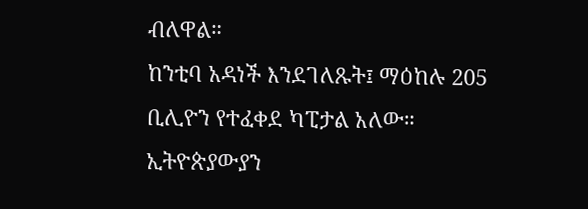ብለዋል።
ከንቲባ አዳነች እንደገለጹት፤ ማዕከሉ 205 ቢሊዮን የተፈቀደ ካፒታል አለው።
ኢትዮጵያውያን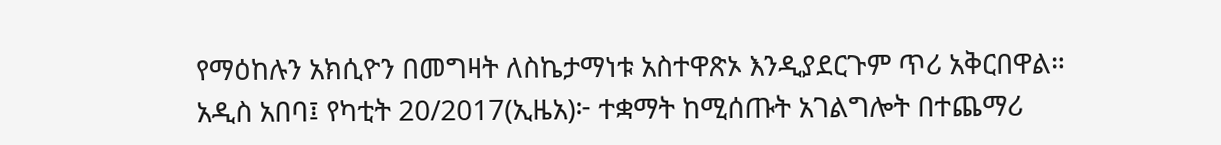የማዕከሉን አክሲዮን በመግዛት ለስኬታማነቱ አስተዋጽኦ እንዲያደርጉም ጥሪ አቅርበዋል።
አዲስ አበባ፤ የካቲት 20/2017(ኢዜአ)፦ ተቋማት ከሚሰጡት አገልግሎት በተጨማሪ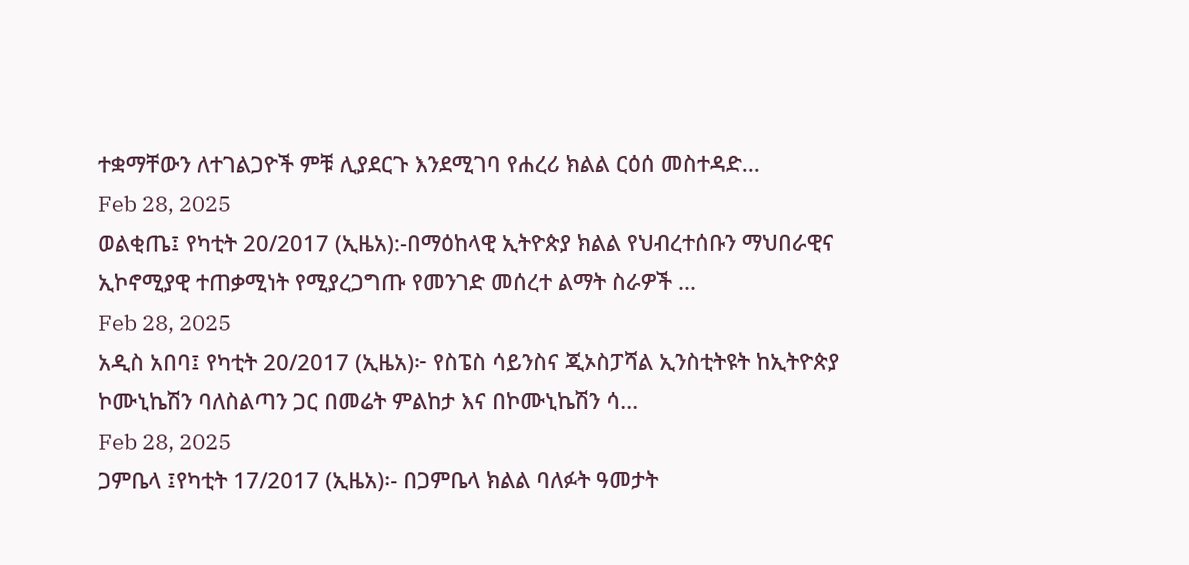ተቋማቸውን ለተገልጋዮች ምቹ ሊያደርጉ እንደሚገባ የሐረሪ ክልል ርዕሰ መስተዳድ...
Feb 28, 2025
ወልቂጤ፤ የካቲት 20/2017 (ኢዜአ):-በማዕከላዊ ኢትዮጵያ ክልል የህብረተሰቡን ማህበራዊና ኢኮኖሚያዊ ተጠቃሚነት የሚያረጋግጡ የመንገድ መሰረተ ልማት ስራዎች ...
Feb 28, 2025
አዲስ አበባ፤ የካቲት 20/2017 (ኢዜአ)፦ የስፔስ ሳይንስና ጂኦስፓሻል ኢንስቲትዩት ከኢትዮጵያ ኮሙኒኬሽን ባለስልጣን ጋር በመሬት ምልከታ እና በኮሙኒኬሽን ሳ...
Feb 28, 2025
ጋምቤላ ፤የካቲት 17/2017 (ኢዜአ)፡- በጋምቤላ ክልል ባለፉት ዓመታት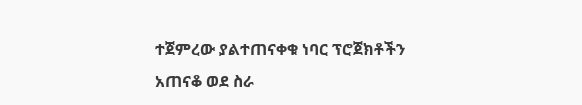ተጀምረው ያልተጠናቀቁ ነባር ፕሮጀክቶችን አጠናቆ ወደ ስራ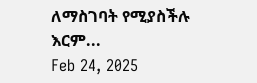ለማስገባት የሚያስችሉ እርም...
Feb 24, 2025